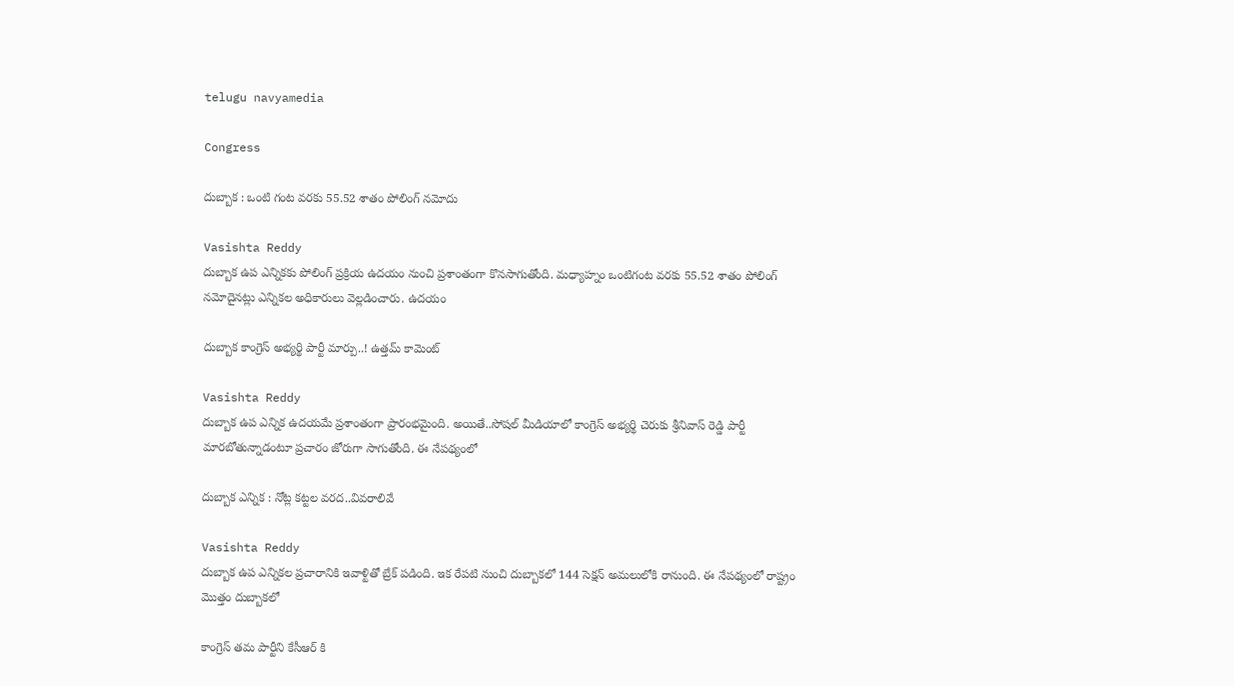telugu navyamedia

Congress

దుబ్బాక : ఒంటి గంట వరకు 55.52 శాతం పోలింగ్ నమోదు

Vasishta Reddy
దుబ్బాక ఉప ఎన్నికకు పోలింగ్‌ ప్రక్రియ ఉదయం నుంచి ప్రశాంతంగా కొనసాగుతోంది. మధ్యాహ్నం ఒంటిగంట వరకు 55.52 శాతం పోలింగ్‌ నమోదైనట్లు ఎన్నికల అధికారులు వెల్లడించారు. ఉదయం

దుబ్బాక కాంగ్రెస్‌ అభ్యర్థి పార్టీ మార్పు..! ఉత్తమ్‌ కామెంట్‌

Vasishta Reddy
దుబ్బాక ఉప ఎన్నిక ఉదయమే ప్రశాంతంగా ప్రారంభమైంది. అయితే..సోషల్‌ మీడియాలో కాంగ్రెస్‌ అభ్యర్థి చెరుకు శ్రీనివాస్ రెడ్డి పార్టీ మారబోతున్నాడంటూ ప్రచారం జోరుగా సాగుతోంది. ఈ నేపథ్యంలో

దుబ్బాక ఎన్నిక : నోట్ల కట్టల వరద..వివరాలివే

Vasishta Reddy
దుబ్బాక ఉప ఎన్నికల ప్రచారానికి ఇవాళ్టితో బ్రేక్‌ పడింది. ఇక రేపటి నుంచి దుబ్బాకలో 144 సెక్షన్‌ అమలులోకి రానుంది. ఈ నేపథ్యంలో రాష్ట్రం మొత్తం దుబ్బాకలో

కాంగ్రెస్ తమ పార్టీని కేసీఆర్ కి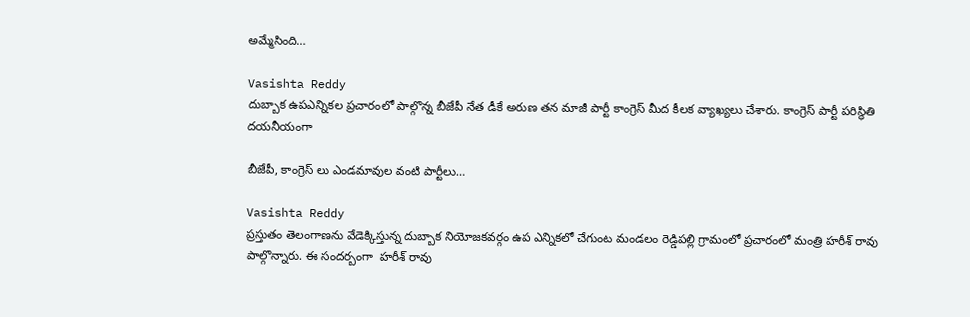అమ్మేసింది…

Vasishta Reddy
దుబ్బాక ఉపఎన్నికల ప్రచారంలో పాల్గొన్న బీజేపీ నేత డీకే అరుణ తన మాజీ పార్టీ కాంగ్రెస్ మీద కీలక వ్యాఖ్యలు చేశారు. కాంగ్రెస్ పార్టీ పరిస్థితి దయనీయంగా

బీజేపీ, కాంగ్రెస్ లు ఎండమావుల వంటి పార్టీలు…

Vasishta Reddy
ప్రస్తుతం తెలంగాణను వేడెక్కిస్తున్న దుబ్బాక నియోజకవర్గం ఉప ఎన్నికలో చేగుంట మండలం రెడ్డిపల్లి గ్రామంలో ప్రచారంలో మంత్రి హరీశ్ రావు పాల్గొన్నారు. ఈ సందర్బంగా  హరీశ్ రావు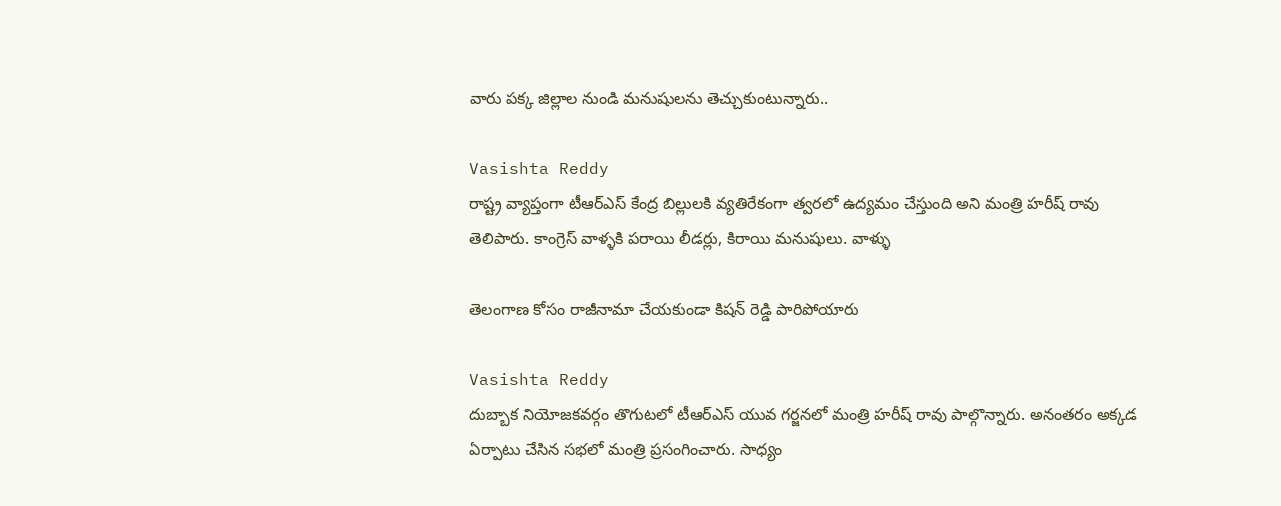వారు పక్క జిల్లాల నుండి మనుషులను తెచ్చుకుంటున్నారు..

Vasishta Reddy
రాష్ట్ర వ్యాప్తంగా టీఆర్ఎస్ కేంద్ర బిల్లులకి వ్యతిరేకంగా త్వరలో ఉద్యమం చేస్తుంది అని మంత్రి హరీష్ రావు తెలిపారు. కాంగ్రెస్ వాళ్ళకి పరాయి లీడర్లు, కిరాయి మనుషులు. వాళ్ళు

తెలంగాణ కోసం రాజీనామా చేయ‌కుండా కిష‌న్ రెడ్డి పారిపోయారు

Vasishta Reddy
దుబ్బాక నియోజ‌క‌వ‌ర్గం తొగుట‌లో టీఆర్ఎస్ యువ గ‌ర్జ‌నలో మంత్రి హ‌రీష్ రావు పాల్గొన్నారు. అనంత‌రం అక్క‌డ ఏర్పాటు చేసిన సభలో మంత్రి ప్ర‌సంగించారు. సాధ్యం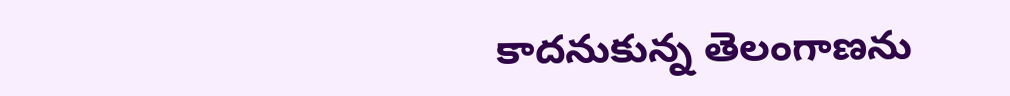కాద‌నుకున్న తెలంగాణ‌ను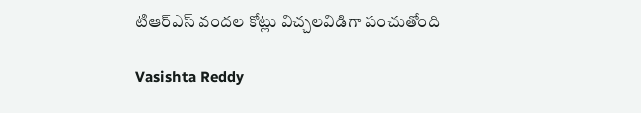టిఆర్ఎస్ వందల కోట్లు విచ్చలవిడిగా పంచుతోంది

Vasishta Reddy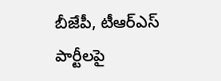బీజేపీ, టీఆర్ఎస్ పార్టీలపై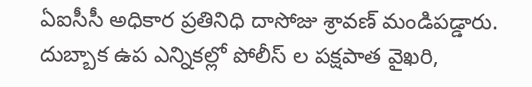ఏఐసీసీ అధికార ప్రతినిధి దాసోజు శ్రావణ్ మండిపడ్డారు. దుబ్బాక ఉప ఎన్నికల్లో పోలీస్ ల పక్షపాత వైఖరి,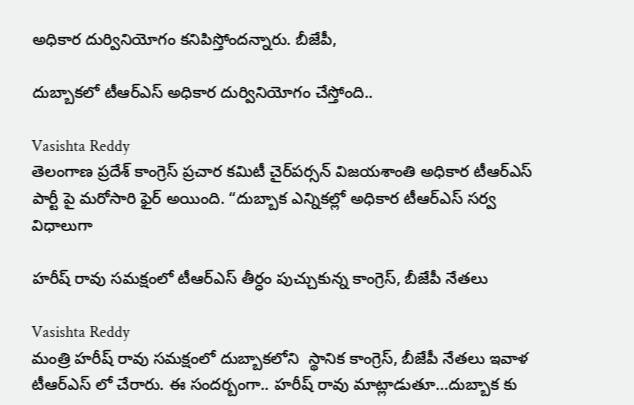అధికార దుర్వినియోగం కనిపిస్తోందన్నారు. బీజేపీ,

దుబ్బాకలో టీఆర్ఎస్ అధికార దుర్వినియోగం చేస్తోంది..

Vasishta Reddy
తెలంగాణ ప్రదేశ్ కాంగ్రెస్ ప్రచార కమిటీ చైర్‌పర్సన్ విజయశాంతి అధికార టీఆర్ఎస్ పార్టీ పై మరోసారి ఫైర్ అయింది. “దుబ్బాక ఎన్నికల్లో అధికార టీఆర్ఎస్ సర్వ విధాలుగా

హరీష్ రావు సమక్షంలో టీఆర్ఎస్ తీర్ధం పుచ్చుకున్న కాంగ్రెస్, బీజేపీ నేతలు

Vasishta Reddy
మంత్రి హరీష్ రావు సమక్షంలో దుబ్బాకలోని  స్థానిక కాంగ్రెస్, బీజేపీ నేతలు ఇవాళ టీఆర్ఎస్ లో చేరారు. ఈ సందర్బంగా.. హరీష్ రావు మాట్లాడుతూ…దుబ్బాక కు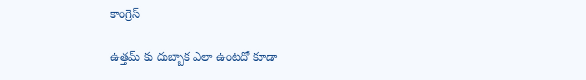కాంగ్రెస్

ఉత్తమ్ కు దుబ్బాక ఎలా ఉంటదో కూడా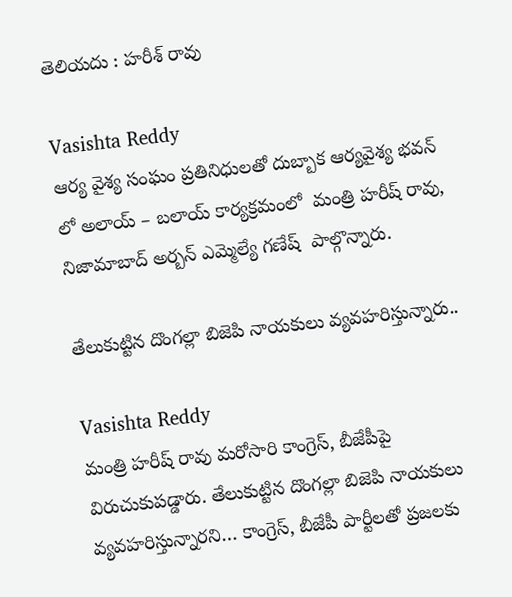తెలియదు : హరీశ్ రావు

Vasishta Reddy
ఆర్య వైశ్య సంఘం ప్రతినిధులతో దుబ్బాక ఆర్యవైశ్య భవన్ లో అలాయ్ – బలాయ్ కార్యక్రమంలో  మంత్రి హరీష్ రావు, నిజామాబాద్ అర్బన్ ఎమ్మెల్యే గణేష్  పాల్గొన్నారు.

తేలుకుట్టిన దొంగల్లా బిజెపి నాయకులు వ్యవహరిస్తున్నారు..

Vasishta Reddy
మంత్రి హరీష్ రావు మరోసారి కాంగ్రెస్, బీజేపీపై విరుచుకుపడ్డారు. తేలుకుట్టిన దొంగల్లా బిజెపి నాయకులు వ్యవహరిస్తున్నారని… కాంగ్రెస్, బీజేపీ పార్టీలతో ప్రజలకు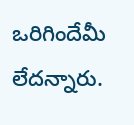ఒరిగిందేమీ లేదన్నారు.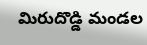మిరుదొడ్డి మండల